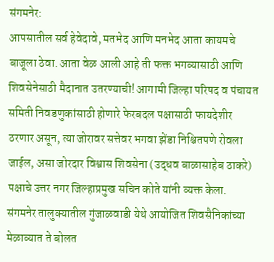संगमनेर:
आपसातील सर्व हेवेदावे, मतभेद आणि मनभेद आता कायमचे बाजूला ठेवा. आता वेळ आली आहे ती फक्त भगव्यासाठी आणि शिवसेनेसाठी मैदानात उतरण्याची! आगामी जिल्हा परिषद व पंचायत समिती निवडणुकांसाठी होणारे फेरबदल पक्षासाठी फायदेशीर ठरणार असून, त्या जोरावर सत्तेवर भगवा झेंडा निश्चितपणे रोवला जाईल, असा जोरदार विश्वास शिवसेना (उद्धव बाळासाहेब ठाकरे) पक्षाचे उत्तर नगर जिल्हाप्रमुख सचिन कोते यांनी व्यक्त केला. संगमनेर तालुक्यातील गुंजाळवाडी येथे आयोजित शिवसैनिकांच्या मेळाव्यात ते बोलत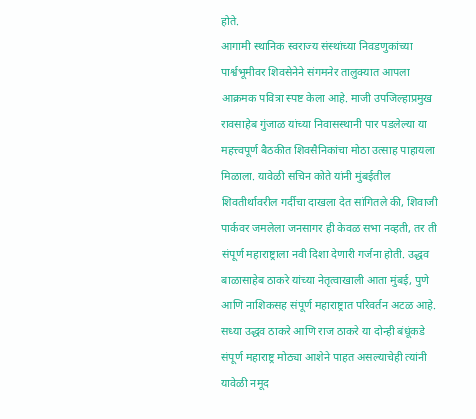होते.
आगामी स्थानिक स्वराज्य संस्थांच्या निवडणुकांच्या पार्श्वभूमीवर शिवसेनेने संगमनेर तालुक्यात आपला आक्रमक पवित्रा स्पष्ट केला आहे. माजी उपजिल्हाप्रमुख रावसाहेब गुंजाळ यांच्या निवासस्थानी पार पडलेल्या या महत्त्वपूर्ण बैठकीत शिवसैनिकांचा मोठा उत्साह पाहायला मिळाला. यावेळी सचिन कोते यांनी मुंबईतील शिवतीर्थावरील गर्दीचा दाखला देत सांगितले की, शिवाजी पार्कवर जमलेला जनसागर ही केवळ सभा नव्हती, तर ती संपूर्ण महाराष्ट्राला नवी दिशा देणारी गर्जना होती. उद्धव बाळासाहेब ठाकरे यांच्या नेतृत्वाखाली आता मुंबई, पुणे आणि नाशिकसह संपूर्ण महाराष्ट्रात परिवर्तन अटळ आहे. सध्या उद्धव ठाकरे आणि राज ठाकरे या दोन्ही बंधूंकडे संपूर्ण महाराष्ट्र मोठ्या आशेने पाहत असल्याचेही त्यांनी यावेळी नमूद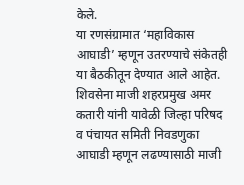केले.
या रणसंग्रामात ‘महाविकास आघाडी’ म्हणून उतरण्याचे संकेतही या बैठकीतून देण्यात आले आहेत. शिवसेना माजी शहरप्रमुख अमर कतारी यांनी यावेळी जिल्हा परिषद व पंचायत समिती निवडणुका आघाडी म्हणून लढण्यासाठी माजी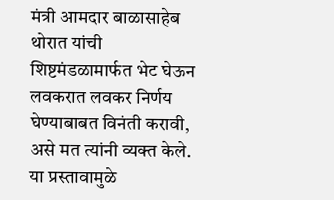मंत्री आमदार बाळासाहेब थोरात यांची शिष्टमंडळामार्फत भेट घेऊन लवकरात लवकर निर्णय घेण्याबाबत विनंती करावी, असे मत त्यांनी व्यक्त केले. या प्रस्तावामुळे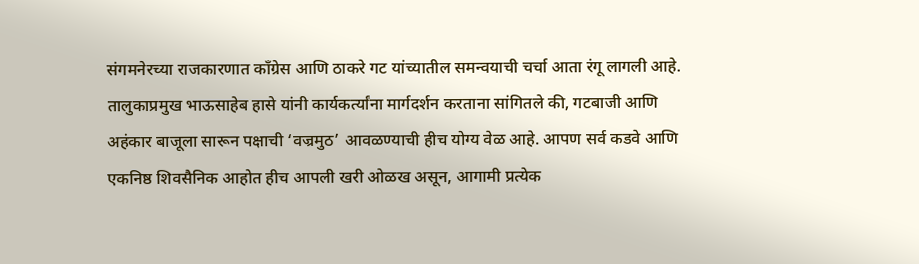संगमनेरच्या राजकारणात काँग्रेस आणि ठाकरे गट यांच्यातील समन्वयाची चर्चा आता रंगू लागली आहे.
तालुकाप्रमुख भाऊसाहेब हासे यांनी कार्यकर्त्यांना मार्गदर्शन करताना सांगितले की, गटबाजी आणि अहंकार बाजूला सारून पक्षाची ‘वज्रमुठ’ आवळण्याची हीच योग्य वेळ आहे. आपण सर्व कडवे आणि एकनिष्ठ शिवसैनिक आहोत हीच आपली खरी ओळख असून, आगामी प्रत्येक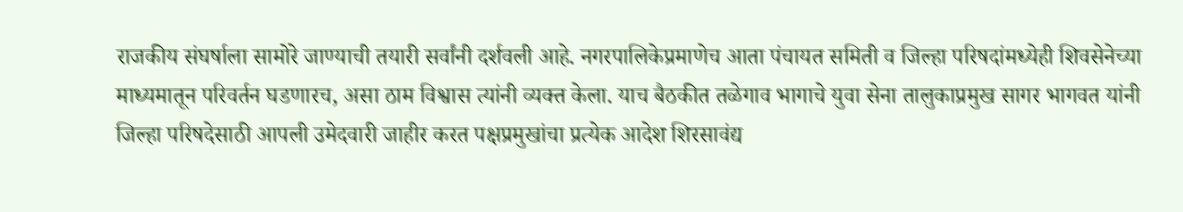राजकीय संघर्षाला सामोरे जाण्याची तयारी सर्वांनी दर्शवली आहे. नगरपालिकेप्रमाणेच आता पंचायत समिती व जिल्हा परिषदांमध्येही शिवसेनेच्या माध्यमातून परिवर्तन घडणारच, असा ठाम विश्वास त्यांनी व्यक्त केला. याच बैठकीत तळेगाव भागाचे युवा सेना तालुकाप्रमुख सागर भागवत यांनी जिल्हा परिषदेसाठी आपली उमेदवारी जाहीर करत पक्षप्रमुखांचा प्रत्येक आदेश शिरसावंद्य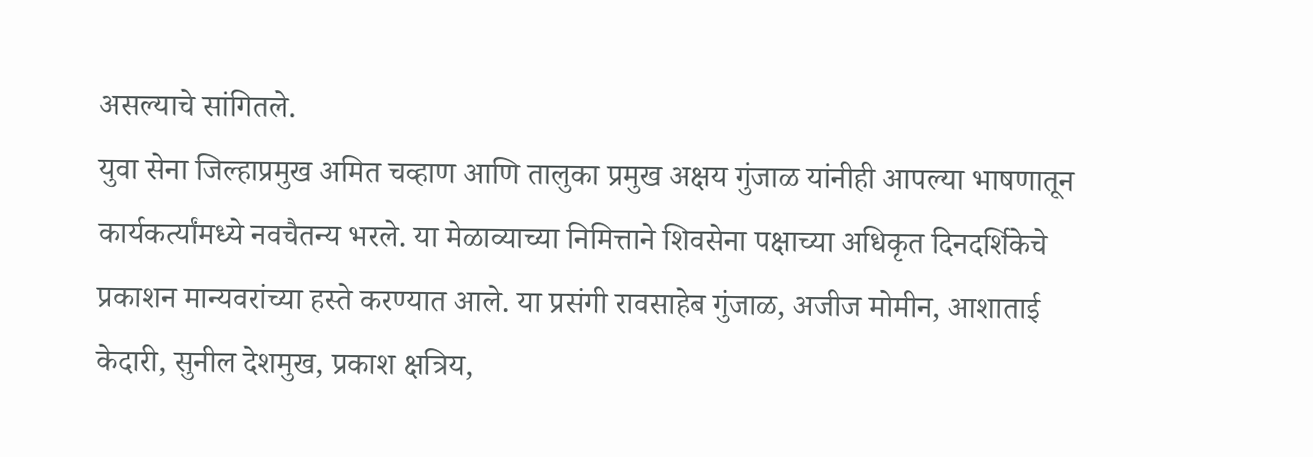असल्याचे सांगितले.
युवा सेना जिल्हाप्रमुख अमित चव्हाण आणि तालुका प्रमुख अक्षय गुंजाळ यांनीही आपल्या भाषणातून कार्यकर्त्यांमध्ये नवचैतन्य भरले. या मेळाव्याच्या निमित्ताने शिवसेना पक्षाच्या अधिकृत दिनदर्शिकेचे प्रकाशन मान्यवरांच्या हस्ते करण्यात आले. या प्रसंगी रावसाहेब गुंजाळ, अजीज मोमीन, आशाताई केदारी, सुनील देशमुख, प्रकाश क्षत्रिय,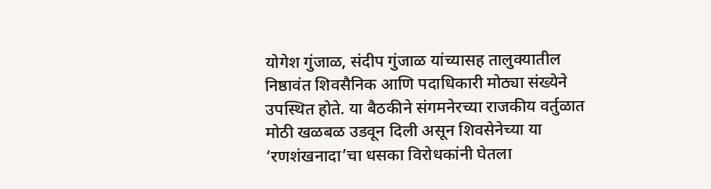योगेश गुंजाळ, संदीप गुंजाळ यांच्यासह तालुक्यातील निष्ठावंत शिवसैनिक आणि पदाधिकारी मोठ्या संख्येने उपस्थित होते. या बैठकीने संगमनेरच्या राजकीय वर्तुळात मोठी खळबळ उडवून दिली असून शिवसेनेच्या या ‘रणशंखनादा’चा धसका विरोधकांनी घेतला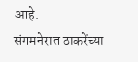आहे.
संगमनेरात ठाकरेंच्या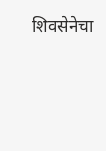शिवसेनेचा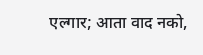एल्गार; आता वाद नको,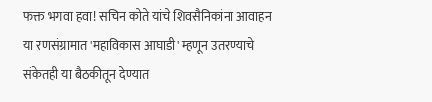फक्त भगवा हवा! सचिन कोते यांचे शिवसैनिकांना आवाहन
या रणसंग्रामात 'महाविकास आघाडी' म्हणून उतरण्याचे संकेतही या बैठकीतून देण्यात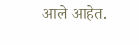आले आहेत.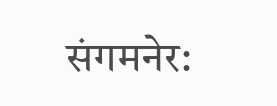संगमनेर: